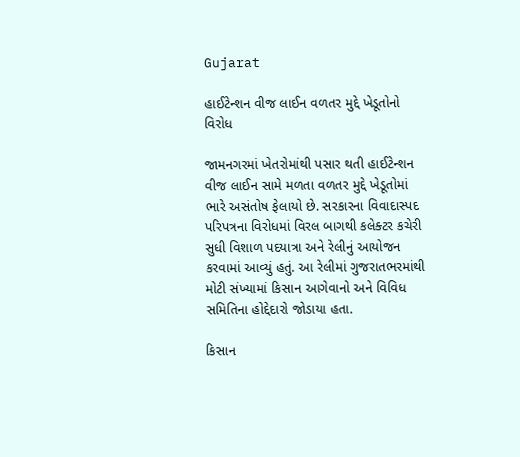Gujarat

હાઈટેન્શન વીજ લાઈન વળતર મુદ્દે ખેડૂતોનો વિરોધ

જામનગરમાં ખેતરોમાંથી પસાર થતી હાઈટેન્શન વીજ લાઈન સામે મળતા વળતર મુદ્દે ખેડૂતોમાં ભારે અસંતોષ ફેલાયો છે. સરકારના વિવાદાસ્પદ પરિપત્રના વિરોધમાં વિરલ બાગથી કલેક્ટર કચેરી સુધી વિશાળ પદયાત્રા અને રેલીનું આયોજન કરવામાં આવ્યું હતું. આ રેલીમાં ગુજરાતભરમાંથી મોટી સંખ્યામાં કિસાન આગેવાનો અને વિવિધ સમિતિના હોદ્દેદારો જોડાયા હતા.

કિસાન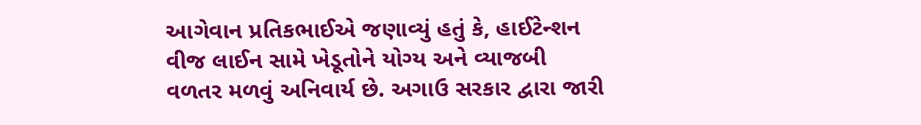આગેવાન પ્રતિકભાઈએ જણાવ્યું હતું કે, હાઈટેન્શન વીજ લાઈન સામે ખેડૂતોને યોગ્ય અને વ્યાજબી વળતર મળવું અનિવાર્ય છે. અગાઉ સરકાર દ્વારા જારી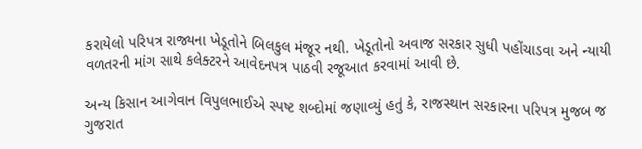કરાયેલો પરિપત્ર રાજ્યના ખેડૂતોને બિલકુલ મંજૂર નથી. ખેડૂતોનો અવાજ સરકાર સુધી પહોંચાડવા અને ન્યાયી વળતરની માંગ સાથે કલેક્ટરને આવેદનપત્ર પાઠવી રજૂઆત કરવામાં આવી છે.

અન્ય કિસાન આગેવાન વિપુલભાઈએ સ્પષ્ટ શબ્દોમાં જણાવ્યું હતું કે, રાજસ્થાન સરકારના પરિપત્ર મુજબ જ ગુજરાત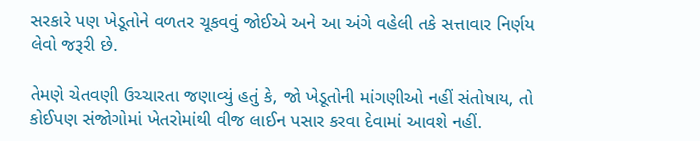સરકારે પણ ખેડૂતોને વળતર ચૂકવવું જોઈએ અને આ અંગે વહેલી તકે સત્તાવાર નિર્ણય લેવો જરૂરી છે.

તેમણે ચેતવણી ઉચ્ચારતા જણાવ્યું હતું કે, જો ખેડૂતોની માંગણીઓ નહીં સંતોષાય, તો કોઈપણ સંજોગોમાં ખેતરોમાંથી વીજ લાઈન પસાર કરવા દેવામાં આવશે નહીં.